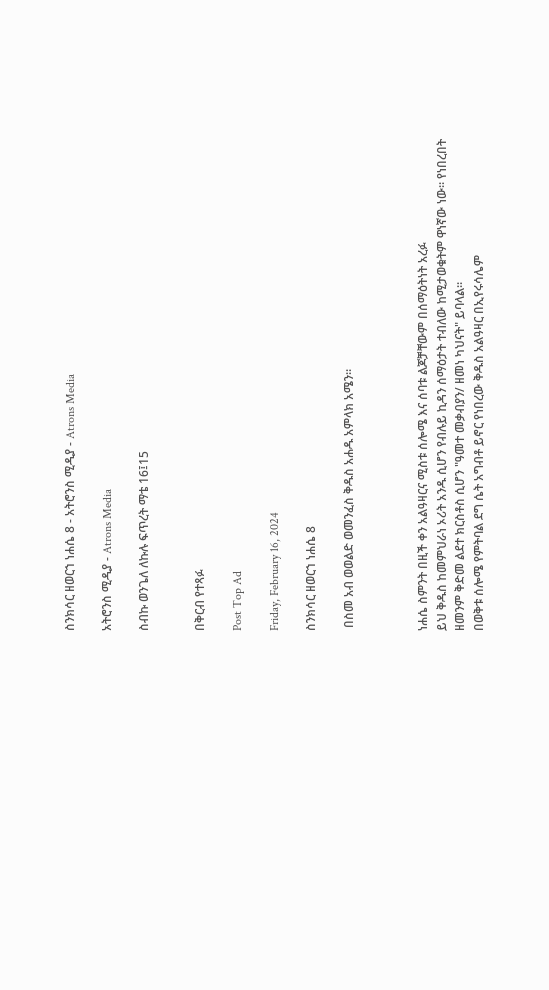ስንክሳር ዘወርኀ ነሐሴ 8 - አትሮንስ ሚዲያ - Atrons Media

አትሮንስ ሚዲያ - Atrons Media

ስብኩ ወንጌለ ለኩሉ ፍጥረት ማቴ 16፤15


በቅርብ የተጻፉ

Post Top Ad

Friday, February 16, 2024

ስንክሳር ዘወርኀ ነሐሴ 8

 በስመ አብ ወወልድ ወመንፈስ ቅዱስ አሐዱ አምላክ አሜን።



ነሐሴ ስምንት በዚች ቀን አልዓዛርና ሚስቱ ሰሎሜ እና ሰባቱ ልጆቻቸውም በሰማዕትነት አረፉ
ይህ ቅዱስ ከመምህራነ ኦሪት አንዱ ሲሆን የብሉይ ኪዳን ሰማዕታት ተብለው ከሚታወቁትም ዋነኛው ነው። የነበረበት ዘመንም ቅድመ ልደተ ክርስቶስ ሲሆን "ዓመተ መቃብያን/ ዘመነ ካህናት" ይባላል።
በወቅቱ ሰሎሜ የምትባል ደግ ሴት አግብቶ ይኖር የነበረው ቅዱስ አልዓዛር በኢየሩሳሌም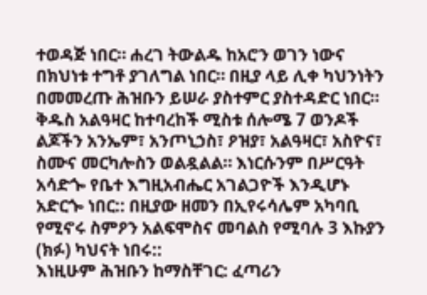ተወዳጅ ነበር። ሐረገ ትውልዱ ከአሮን ወገን ነውና በክህነቱ ተግቶ ያገለግል ነበር። በዚያ ላይ ሊቀ ካህንነትን በመመረጡ ሕዝቡን ይሠራ ያስተምር ያስተዳድር ነበር።
ቅዱስ አልዓዛር ከተባረከች ሚስቱ ሰሎሜ 7 ወንዶች ልጆችን አንኤም፣ አንጦኒኃስ፣ ዖዝያ፣ አልዓዛር፣ አስዮና፣ ስሙና መርካሎስን ወልዷልል። እነርሱንም በሥርዓት አሳድጐ የቤተ እግዚአብሔር አገልጋዮች እንዲሆኑ አድርጐ ነበር:: በዚያው ዘመን በኢየሩሳሌም አካባቢ የሚኖሩ ስምዖን አልፍሞስና መባልስ የሚባሉ 3 እኩያን (ክፉ) ካህናት ነበሩ::
እነዚሁም ሕዝቡን ከማስቸገር: ፈጣሪን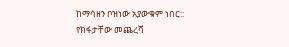ከማሳዘን ቦዝነው አያውቁም ነበር:: የክፋታቸው መጨረሻ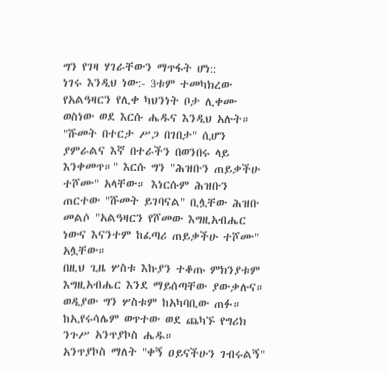ግን የገዛ ሃገራቸውን ማጥፋት ሆነ::
ነገሩ እንዲህ ነው:- 3ቱም ተመካክረው የአልዓዛርን የሊቀ ካህንነት ቦታ ሊቀሙ ወስነው ወደ እርሱ ሔዱና እንዲህ አሉት። "ሹመት በተርታ ሥጋ በገበታ" ሲሆን ያምራልና እኛ በተራችን በወንበሩ ላይ እንቀመጥ።" እርሱ ግን "ሕዝቡን ጠይቃችሁ ተሾሙ" አላቸው። እነርሱም ሕዝቡን ጠርተው "ሹመት ይገባናል" ቢሏቸው ሕዝቡ መልሶ "አልዓዛርን የሾመው እግዚአብሔር ነውና እናንተም ከፈጣሪ ጠይቃችሁ ተሾሙ" አሏቸው።
በዚህ ጊዜ ሦስቱ እኩያን ተቆጡ ምክንያቱም እግዚአብሔር እንደ ማይሰጣቸው ያውቃሉና። ወዲያው ግን ሦስቱም ከአካባቢው ጠፉ። ከኢየሩሳሌም ወጥተው ወደ ጨካኙ የግሪክ ንጉሥ አንጥያኮስ ሔዱ።
አንጥያኮስ ማለት "ቀኝ ዐይናችሁን ገብሩልኝ"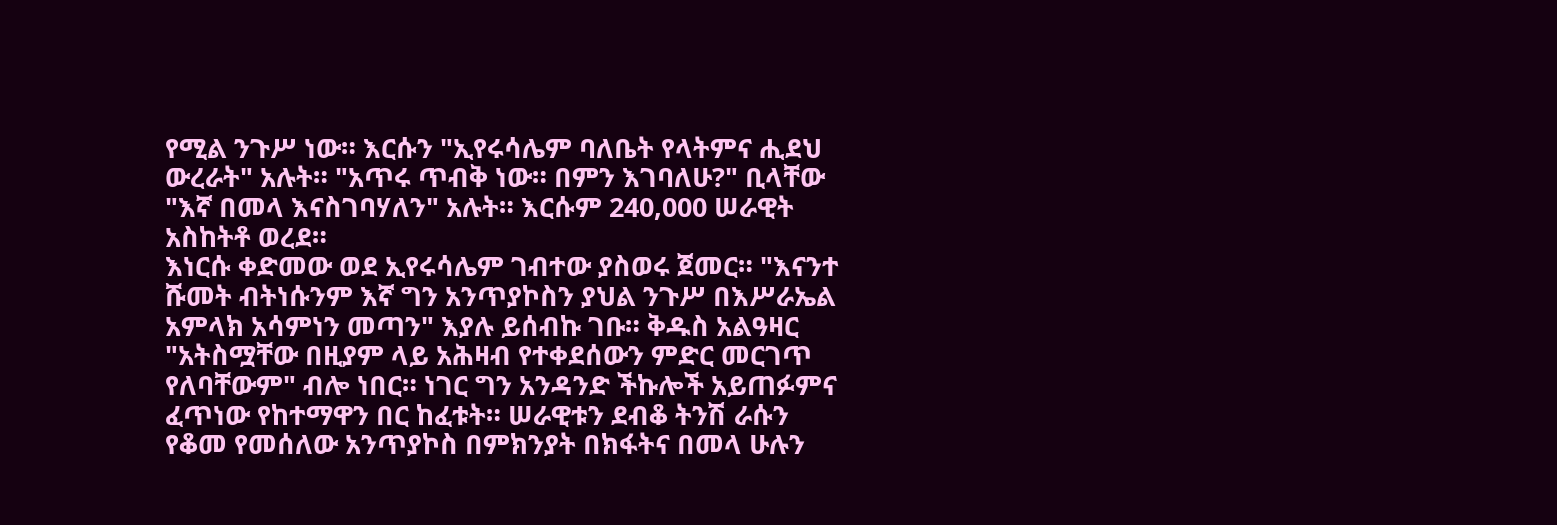የሚል ንጉሥ ነው። እርሱን "ኢየሩሳሌም ባለቤት የላትምና ሒደህ ውረራት" አሉት። "አጥሩ ጥብቅ ነው። በምን እገባለሁ?" ቢላቸው "እኛ በመላ እናስገባሃለን" አሉት። እርሱም 240,000 ሠራዊት አስከትቶ ወረደ።
እነርሱ ቀድመው ወደ ኢየሩሳሌም ገብተው ያስወሩ ጀመር። "እናንተ ሹመት ብትነሱንም እኛ ግን አንጥያኮስን ያህል ንጉሥ በእሥራኤል አምላክ አሳምነን መጣን" እያሉ ይሰብኩ ገቡ። ቅዱስ አልዓዛር "አትስሟቸው በዚያም ላይ አሕዛብ የተቀደሰውን ምድር መርገጥ የለባቸውም" ብሎ ነበር። ነገር ግን አንዳንድ ችኩሎች አይጠፉምና ፈጥነው የከተማዋን በር ከፈቱት። ሠራዊቱን ደብቆ ትንሽ ራሱን የቆመ የመሰለው አንጥያኮስ በምክንያት በክፋትና በመላ ሁሉን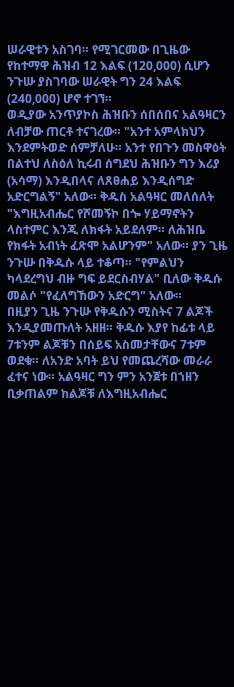ሠራዊቱን አስገባ። የሚገርመው በጊዜው የከተማዋ ሕዝብ 12 እልፍ (120,000) ሲሆን ንጉሡ ያስገባው ሠራዊት ግን 24 እልፍ (240,000) ሆኖ ተገኘ።
ወዲያው አንጥያኮስ ሕዝቡን ሰበሰበና አልዓዛርን ለብቻው ጠርቶ ተናገረው። "አንተ አምላክህን እንደምትወድ ሰምቻለሁ። አንተ የበጉን መስዋዕት በልተህ ለስዕለ ኪሩብ ሰግደህ ሕዝቡን ግን እሪያ (አሳማ) እንዲበላና ለጸፀሐይ እንዲሰግድ አድርግልኝ" አለው። ቅዱስ አልዓዛር መለሰለት "እግዚአብሔር የሾመኝኮ በጐ ሃይማኖትን ላስተምር እንጂ ለክፋት አይደለም። ለሕዝቤ የክፋት አብነት ፈጽሞ አልሆንም" አለው። ያን ጊዜ ንጉሡ በቅዱሱ ላይ ተቆጣ። "የምልህን ካላደረግህ ብዙ ግፍ ይደርስብሃል" ቢለው ቅዱሱ መልሶ "የፈለግኸውን አድርግ" አለው።
በዚያን ጊዜ ንጉሡ የቅዱሱን ሚስትና 7 ልጆች እንዲያመጡለት አዘዘ። ቅዱሱ እያየ ከፊቱ ላይ 7ቱንም ልጆቹን በሰይፍ አስመታቸውና 7ቱም ወደቁ። ለአንድ አባት ይህ የመጨረሻው መራራ ፈተና ነው። አልዓዛር ግን ምን አንጀቱ በኀዘን ቢቃጠልም ከልጆቹ ለእግዚአብሔር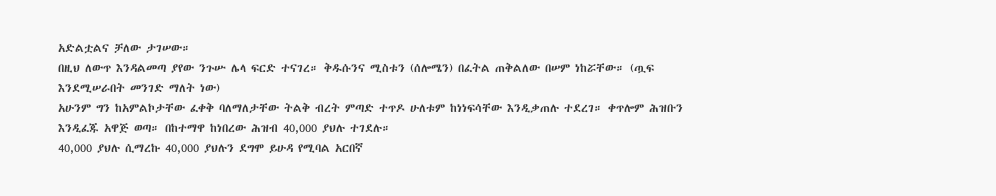አድልቷልና ቻለው ታገሠው።
በዚህ ለውጥ እንዳልመጣ ያየው ንጉሡ ሌላ ፍርድ ተናገረ። ቅዱሱንና ሚስቱን (ሰሎሜን) በፈትል ጠቅልለው በሠም ነከሯቸው። (ጧፍ እንደሚሠራበት መንገድ ማለት ነው)
አሁንም ግን ከአምልኮታቸው ፈቀቅ ባለማለታቸው ትልቅ ብረት ምጣድ ተጥዶ ሁለቱም ከነነፍሳቸው እንዲቃጠሉ ተደረገ። ቀጥሎም ሕዝቡን እንዲፈጁ አዋጅ ወጣ። በከተማዋ ከነበረው ሕዝብ 40,000 ያህሉ ተገደሉ።
40,000 ያህሉ ሲማረኩ 40,000 ያህሉን ደግሞ ይሁዳ የሚባል አርበኛ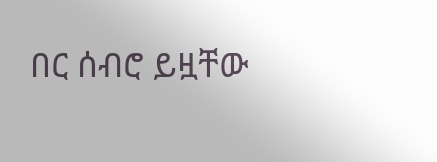በር ሰብሮ ይዟቸው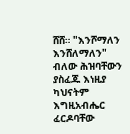ሸሸ። "እንሾማለን እንሸለማለን" ብለው ሕዝባቸውን ያስፈጁ እነዚያ ካህናትም እግዚአብሔር ፈርዶባቸው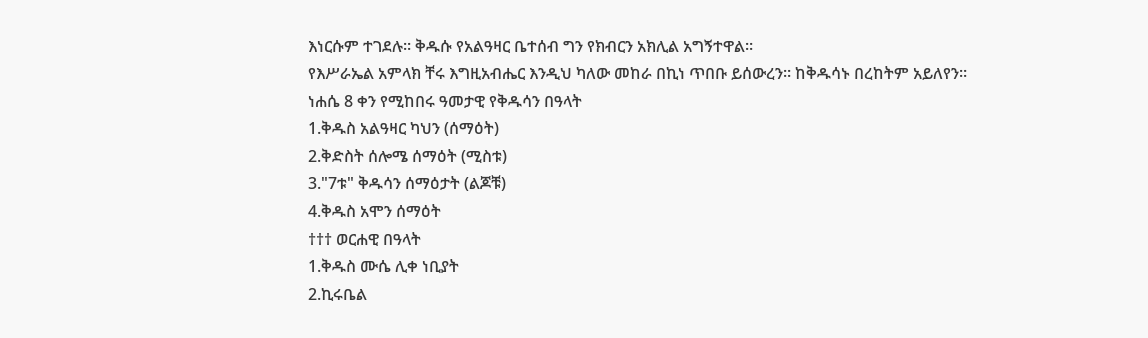እነርሱም ተገደሉ። ቅዱሱ የአልዓዛር ቤተሰብ ግን የክብርን አክሊል አግኝተዋል።
የእሥራኤል አምላክ ቸሩ እግዚአብሔር እንዲህ ካለው መከራ በኪነ ጥበቡ ይሰውረን። ከቅዱሳኑ በረከትም አይለየን።
ነሐሴ 8 ቀን የሚከበሩ ዓመታዊ የቅዱሳን በዓላት
1.ቅዱስ አልዓዛር ካህን (ሰማዕት)
2.ቅድስት ሰሎሜ ሰማዕት (ሚስቱ)
3."7ቱ" ቅዱሳን ሰማዕታት (ልጆቹ)
4.ቅዱስ አሞን ሰማዕት
††† ወርሐዊ በዓላት
1.ቅዱስ ሙሴ ሊቀ ነቢያት
2.ኪሩቤል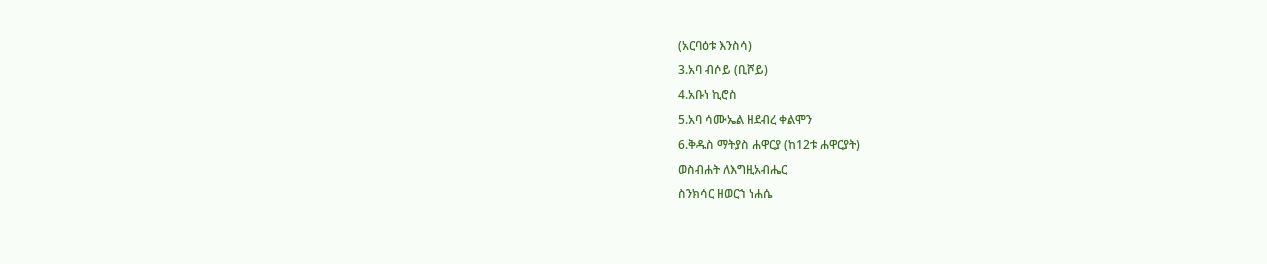(አርባዕቱ እንስሳ)
3.አባ ብሶይ (ቢሾይ)
4.አቡነ ኪሮስ
5.አባ ሳሙኤል ዘደብረ ቀልሞን
6.ቅዱስ ማትያስ ሐዋርያ (ከ12ቱ ሐዋርያት)
ወስብሐት ለእግዚአብሔር
ስንክሳር ዘወርኀ ነሐሴ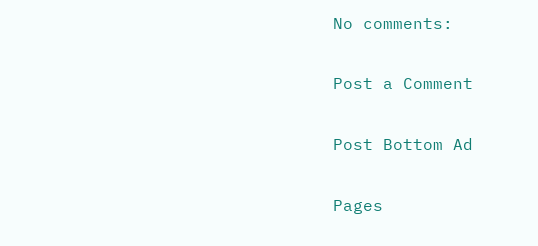No comments:

Post a Comment

Post Bottom Ad

Pages